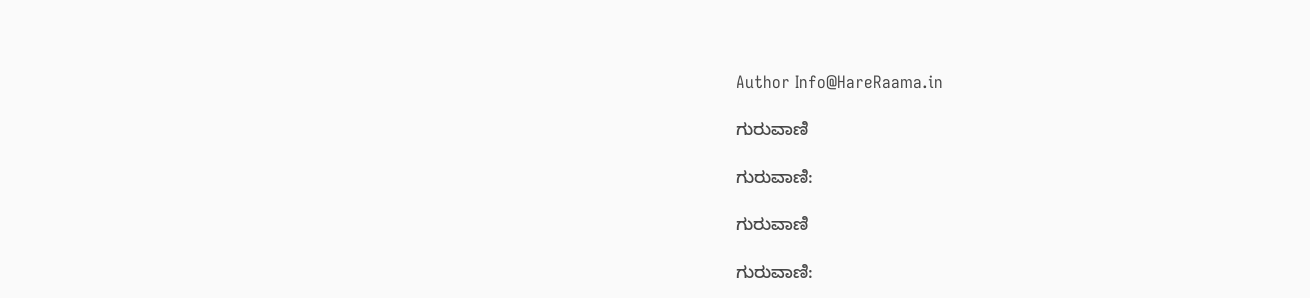Author Info@HareRaama.in

ಗುರುವಾಣಿ

ಗುರುವಾಣಿ:

ಗುರುವಾಣಿ

ಗುರುವಾಣಿ: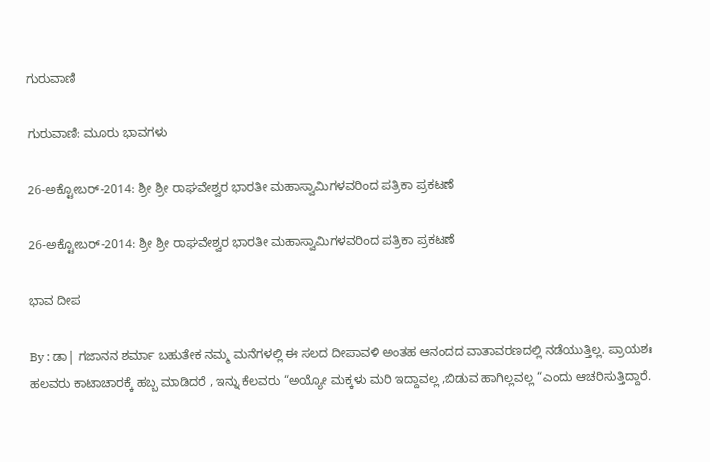ಗುರುವಾಣಿ

ಗುರುವಾಣಿ: ಮೂರು ಭಾವಗಳು

26-ಅಕ್ಟೋಬರ್-2014: ಶ್ರೀ ಶ್ರೀ ರಾಘವೇಶ್ವರ ಭಾರತೀ ಮಹಾಸ್ವಾಮಿಗಳವರಿಂದ ಪತ್ರಿಕಾ ಪ್ರಕಟಣೆ

26-ಅಕ್ಟೋಬರ್-2014: ಶ್ರೀ ಶ್ರೀ ರಾಘವೇಶ್ವರ ಭಾರತೀ ಮಹಾಸ್ವಾಮಿಗಳವರಿಂದ ಪತ್ರಿಕಾ ಪ್ರಕಟಣೆ

ಭಾವ ದೀಪ

By : ಡಾ| ಗಜಾನನ ಶರ್ಮಾ ಬಹುತೇಕ ನಮ್ಮ ಮನೆಗಳಲ್ಲಿ ಈ ಸಲದ ದೀಪಾವಳಿ ಅಂತಹ ಆನಂದದ ವಾತಾವರಣದಲ್ಲಿ ನಡೆಯುತ್ತಿಲ್ಲ. ಪ್ರಾಯಶಃ ಹಲವರು ಕಾಟಾಚಾರಕ್ಕೆ ಹಬ್ಬ ಮಾಡಿದರೆ , ಇನ್ನು ಕೆಲವರು “ಅಯ್ಯೋ ಮಕ್ಕಳು ಮರಿ ಇದ್ದಾವಲ್ಲ ,ಬಿಡುವ ಹಾಗಿಲ್ಲವಲ್ಲ “ಎಂದು ಆಚರಿಸುತ್ತಿದ್ದಾರೆ.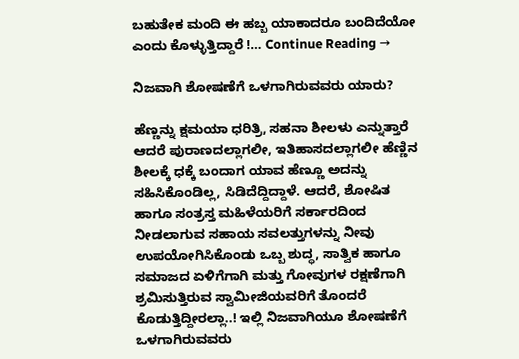ಬಹುತೇಕ ಮಂದಿ ಈ ಹಬ್ಬ ಯಾಕಾದರೂ ಬಂದಿದೆಯೋ ಎಂದು ಕೊಳ್ಳುತ್ತಿದ್ದಾರೆ !… Continue Reading →

ನಿಜವಾಗಿ ಶೋಷಣೆಗೆ ಒಳಗಾಗಿರುವವರು ಯಾರು?

ಹೆಣ್ಣನ್ನು ಕ್ಷಮಯಾ ಧರಿತ್ರಿ, ಸಹನಾ ಶೀಲಳು ಎನ್ನುತ್ತಾರೆ ಆದರೆ ಪುರಾಣದಲ್ಲಾಗಲೀ, ಇತಿಹಾಸದಲ್ಲಾಗಲೀ ಹೆಣ್ಣಿನ ಶೀಲಕ್ಕೆ ಧಕ್ಕೆ ಬಂದಾಗ ಯಾವ ಹೆಣ್ಣೂ ಅದನ್ನು ಸಹಿಸಿಕೊಂಡಿಲ್ಲ, ಸಿಡಿದೆದ್ದಿದ್ದಾಳೆ. ಆದರೆ, ಶೋಷಿತ ಹಾಗೂ ಸಂತ್ರಸ್ತ ಮಹಿಳೆಯರಿಗೆ ಸರ್ಕಾರದಿಂದ ನೀಡಲಾಗುವ ಸಹಾಯ ಸವಲತ್ತುಗಳನ್ನು ನೀವು ಉಪಯೋಗಿಸಿಕೊಂಡು ಒಬ್ಬ ಶುದ್ಧ, ಸಾತ್ವಿಕ ಹಾಗೂ ಸಮಾಜದ ಏಳಿಗೆಗಾಗಿ ಮತ್ತು ಗೋವುಗಳ ರಕ್ಷಣೆಗಾಗಿ ಶ್ರಮಿಸುತ್ತಿರುವ ಸ್ವಾಮೀಜಿಯವರಿಗೆ ತೊಂದರೆ ಕೊಡುತ್ತಿದ್ದೀರಲ್ಲಾ..! ಇಲ್ಲಿ ನಿಜವಾಗಿಯೂ ಶೋಷಣೆಗೆ ಒಳಗಾಗಿರುವವರು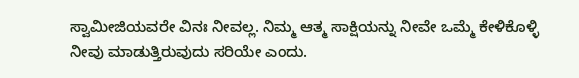ಸ್ವಾಮೀಜಿಯವರೇ ವಿನಃ ನೀವಲ್ಲ. ನಿಮ್ಮ ಆತ್ಮ ಸಾಕ್ಷಿಯನ್ನು ನೀವೇ ಒಮ್ಮೆ ಕೇಳಿಕೊಳ್ಳಿ ನೀವು ಮಾಡುತ್ತಿರುವುದು ಸರಿಯೇ ಎಂದು.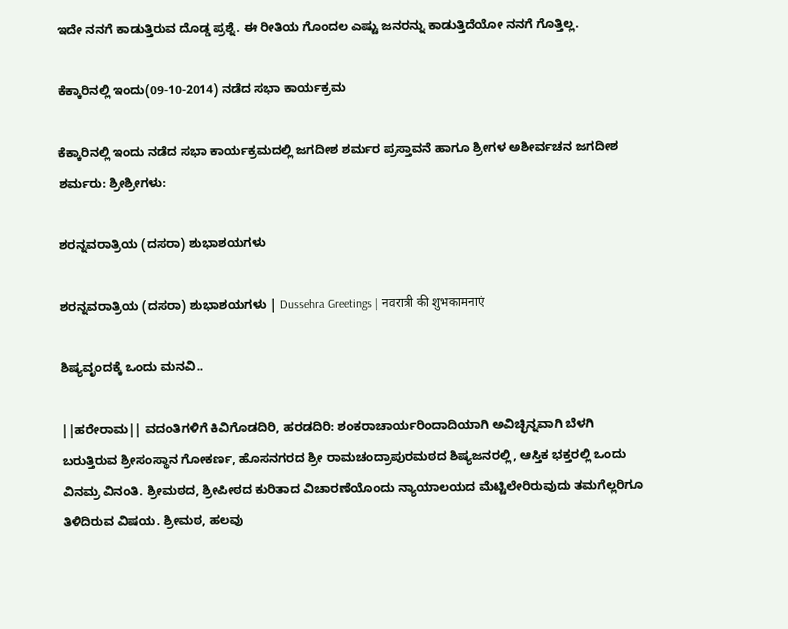ಇದೇ ನನಗೆ ಕಾಡುತ್ತಿರುವ ದೊಡ್ಡ ಪ್ರಶ್ನೆ. ಈ ರೀತಿಯ ಗೊಂದಲ ಎಷ್ಟು ಜನರನ್ನು ಕಾಡುತ್ತಿದೆಯೋ ನನಗೆ ಗೊತ್ತಿಲ್ಲ.

ಕೆಕ್ಕಾರಿನಲ್ಲಿ ಇಂದು(09-10-2014) ನಡೆದ ಸಭಾ ಕಾರ್ಯಕ್ರಮ

ಕೆಕ್ಕಾರಿನಲ್ಲಿ ಇಂದು ನಡೆದ ಸಭಾ ಕಾರ್ಯಕ್ರಮದಲ್ಲಿ ಜಗದೀಶ ಶರ್ಮರ ಪ್ರಸ್ತಾವನೆ ಹಾಗೂ ಶ್ರೀಗಳ ಅಶೀರ್ವಚನ ಜಗದೀಶ ಶರ್ಮರು: ಶ್ರೀಶ್ರೀಗಳು:

ಶರನ್ನವರಾತ್ರಿಯ (ದಸರಾ) ಶುಭಾಶಯಗಳು

ಶರನ್ನವರಾತ್ರಿಯ (ದಸರಾ) ಶುಭಾಶಯಗಳು | Dussehra Greetings | नवरात्री की शुभकामनाएं

ಶಿಷ್ಯವೃಂದಕ್ಕೆ ಒಂದು ಮನವಿ..

||ಹರೇರಾಮ|| ವದಂತಿಗಳಿಗೆ ಕಿವಿಗೊಡದಿರಿ, ಹರಡದಿರಿ: ಶಂಕರಾಚಾರ್ಯರಿಂದಾದಿಯಾಗಿ ಅವಿಚ್ಛಿನ್ನವಾಗಿ ಬೆಳಗಿ ಬರುತ್ತಿರುವ ಶ್ರೀಸಂಸ್ಥಾನ ಗೋಕರ್ಣ, ಹೊಸನಗರದ ಶ್ರೀ ರಾಮಚಂದ್ರಾಪುರಮಠದ ಶಿಷ್ಯಜನರಲ್ಲಿ, ಆಸ್ತಿಕ ಭಕ್ತರಲ್ಲಿ ಒಂದು ವಿನಮ್ರ ವಿನಂತಿ. ಶ್ರೀಮಠದ, ಶ್ರೀಪೀಠದ ಕುರಿತಾದ ವಿಚಾರಣೆಯೊಂದು ನ್ಯಾಯಾಲಯದ ಮೆಟ್ಟಿಲೇರಿರುವುದು ತಮಗೆಲ್ಲರಿಗೂ ತಿಳಿದಿರುವ ವಿಷಯ. ಶ್ರೀಮಠ, ಹಲವು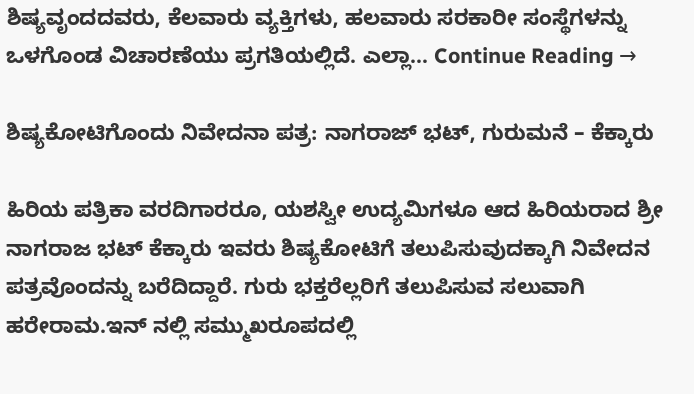ಶಿಷ್ಯವೃಂದದವರು, ಕೆಲವಾರು ವ್ಯಕ್ತಿಗಳು, ಹಲವಾರು ಸರಕಾರೀ ಸಂಸ್ಥೆಗಳನ್ನು ಒಳಗೊಂಡ ವಿಚಾರಣೆಯು ಪ್ರಗತಿಯಲ್ಲಿದೆ. ಎಲ್ಲಾ… Continue Reading →

ಶಿಷ್ಯಕೋಟಿಗೊಂದು ನಿವೇದನಾ ಪತ್ರ: ನಾಗರಾಜ್ ಭಟ್, ಗುರುಮನೆ – ಕೆಕ್ಕಾರು

ಹಿರಿಯ ಪತ್ರಿಕಾ ವರದಿಗಾರರೂ, ಯಶಸ್ವೀ ಉದ್ಯಮಿಗಳೂ ಆದ ಹಿರಿಯರಾದ ಶ್ರೀ ನಾಗರಾಜ ಭಟ್ ಕೆಕ್ಕಾರು ಇವರು ಶಿಷ್ಯಕೋಟಿಗೆ ತಲುಪಿಸುವುದಕ್ಕಾಗಿ ನಿವೇದನ ಪತ್ರವೊಂದನ್ನು ಬರೆದಿದ್ದಾರೆ. ಗುರು ಭಕ್ತರೆಲ್ಲರಿಗೆ ತಲುಪಿಸುವ ಸಲುವಾಗಿ ಹರೇರಾಮ.ಇನ್ ನಲ್ಲಿ ಸಮ್ಮುಖರೂಪದಲ್ಲಿ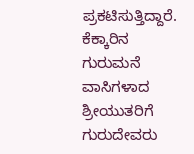ಪ್ರಕಟಿಸುತ್ತಿದ್ದಾರೆ. ಕೆಕ್ಕಾರಿನ ಗುರುಮನೆ ವಾಸಿಗಳಾದ ಶ್ರೀಯುತರಿಗೆ ಗುರುದೇವರು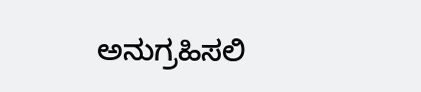ಅನುಗ್ರಹಿಸಲಿ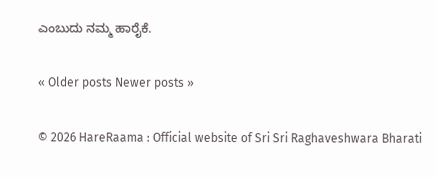ಎಂಬುದು ನಮ್ಮ ಹಾರೈಕೆ.

« Older posts Newer posts »

© 2026 HareRaama : Official website of Sri Sri Raghaveshwara Bharati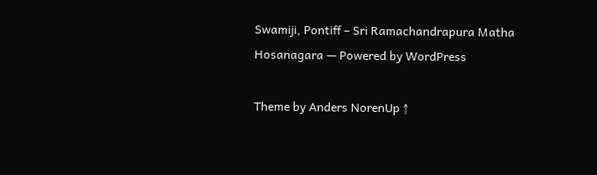Swamiji, Pontiff – Sri Ramachandrapura Matha Hosanagara — Powered by WordPress

Theme by Anders NorenUp ↑